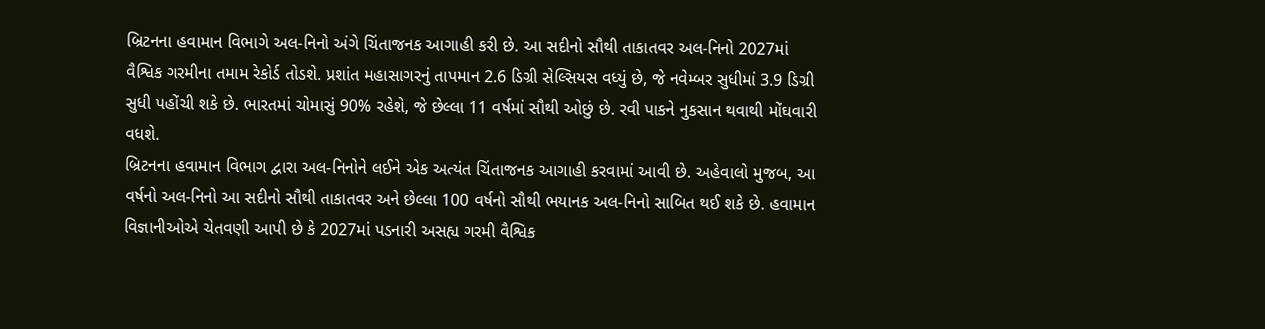બ્રિટનના હવામાન વિભાગે અલ-નિનો અંગે ચિંતાજનક આગાહી કરી છે. આ સદીનો સૌથી તાકાતવર અલ-નિનો 2027માં વૈશ્વિક ગરમીના તમામ રેકોર્ડ તોડશે. પ્રશાંત મહાસાગરનું તાપમાન 2.6 ડિગ્રી સેલ્સિયસ વધ્યું છે, જે નવેમ્બર સુધીમાં 3.9 ડિગ્રી સુધી પહોંચી શકે છે. ભારતમાં ચોમાસું 90% રહેશે, જે છેલ્લા 11 વર્ષમાં સૌથી ઓછું છે. રવી પાકને નુકસાન થવાથી મોંઘવારી વધશે.
બ્રિટનના હવામાન વિભાગ દ્વારા અલ-નિનોને લઈને એક અત્યંત ચિંતાજનક આગાહી કરવામાં આવી છે. અહેવાલો મુજબ, આ વર્ષનો અલ-નિનો આ સદીનો સૌથી તાકાતવર અને છેલ્લા 100 વર્ષનો સૌથી ભયાનક અલ-નિનો સાબિત થઈ શકે છે. હવામાન વિજ્ઞાનીઓએ ચેતવણી આપી છે કે 2027માં પડનારી અસહ્ય ગરમી વૈશ્વિક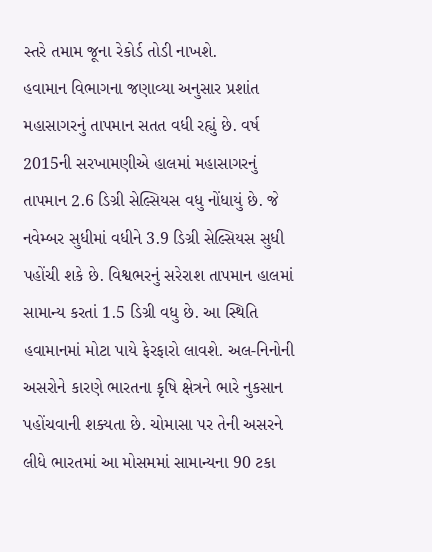સ્તરે તમામ જૂના રેકોર્ડ તોડી નાખશે.
હવામાન વિભાગના જણાવ્યા અનુસાર પ્રશાંત મહાસાગરનું તાપમાન સતત વધી રહ્યું છે. વર્ષ 2015ની સરખામણીએ હાલમાં મહાસાગરનું તાપમાન 2.6 ડિગ્રી સેલ્સિયસ વધુ નોંધાયું છે. જે નવેમ્બર સુધીમાં વધીને 3.9 ડિગ્રી સેલ્સિયસ સુધી પહોંચી શકે છે. વિશ્વભરનું સરેરાશ તાપમાન હાલમાં સામાન્ય કરતાં 1.5 ડિગ્રી વધુ છે. આ સ્થિતિ હવામાનમાં મોટા પાયે ફેરફારો લાવશે. અલ-નિનોની અસરોને કારણે ભારતના કૃષિ ક્ષેત્રને ભારે નુકસાન પહોંચવાની શક્યતા છે. ચોમાસા પર તેની અસરને લીધે ભારતમાં આ મોસમમાં સામાન્યના 90 ટકા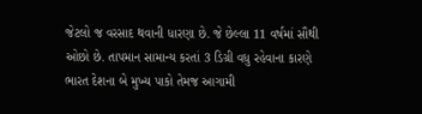જેટલો જ વરસાદ થવાની ધારણા છે. જે છેલ્લા 11 વર્ષમાં સૌથી ઓછો છે. તાપમાન સામાન્ય કરતાં 3 ડિગ્રી વધુ રહેવાના કારણે ભારત દેશના બે મુખ્ય પાકો તેમજ આગામી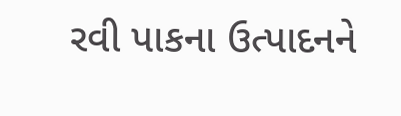રવી પાકના ઉત્પાદનને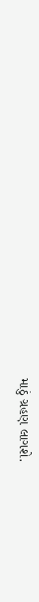માઠું ગ્રહણ લાગશે.